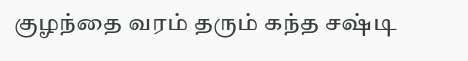குழந்தை வரம் தரும் கந்த சஷ்டி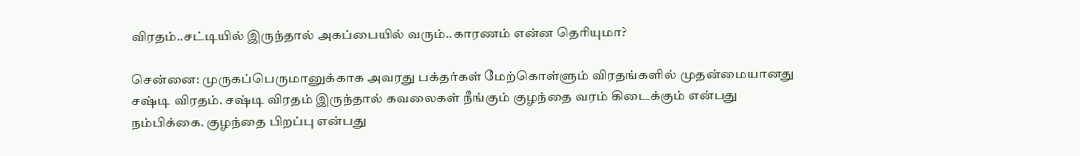விரதம்..சட்டியில் இருந்தால் அகப்பையில் வரும்..காரணம் என்ன தெரியுமா?

சென்னை: முருகப்பெருமானுக்காக அவரது பக்தர்கள் மேற்கொள்ளும் விரதங்களில் முதன்மையானது சஷ்டி விரதம். சஷ்டி விரதம் இருந்தால் கவலைகள் நீங்கும் குழந்தை வரம் கிடைக்கும் என்பது நம்பிக்கை. குழந்தை பிறப்பு என்பது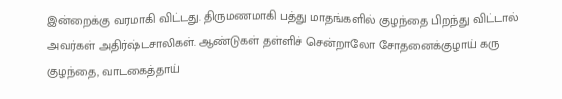இன்றைக்கு வரமாகி விட்டது. திருமணமாகி பத்து மாதங்களில் குழந்தை பிறந்து விட்டால் அவர்கள் அதிர்ஷ்டசாலிகள். ஆண்டுகள் தள்ளிச் சென்றாலோ சோதனைக்குழாய் கரு குழந்தை, வாடகைத்தாய்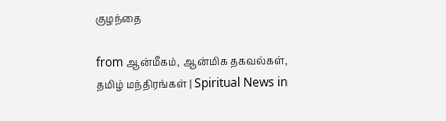குழந்தை

from ஆன்மீகம், ஆன்மிக தகவல்கள், தமிழ் மந்திரங்கள் | Spiritual News in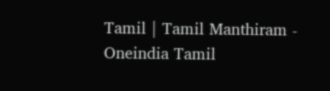Tamil | Tamil Manthiram - Oneindia Tamil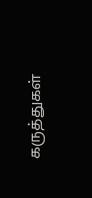கருத்துகள்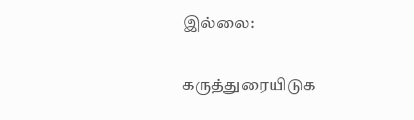இல்லை:

கருத்துரையிடுக